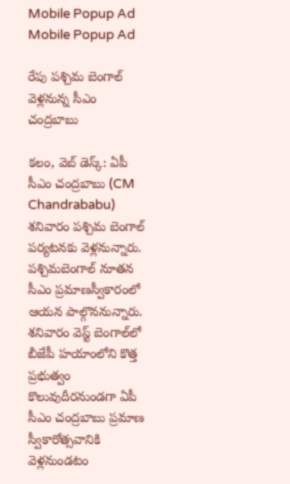Mobile Popup Ad
Mobile Popup Ad

రేపు పశ్చిమ బెంగాల్ వెళ్లనున్న సీఎం చంద్రబాబు

కలం, వెబ్ డెస్క్: ఏపీ సీఎం చంద్రబాబు (CM Chandrababu) శనివారం పశ్చిమ బెంగాల్ పర్యటనకు వెళ్లనున్నారు. పశ్చిమబెంగాల్ నూతన సీఎం ప్రమాణస్వీకారంలో ఆయన పాల్గొననున్నారు. శనివారం వెస్ట్ బెంగాల్‌లో బీజేపీ హయాంలోని కొత్త ప్రభుత్వం కొలువుదీరనుండగా ఏపీ సీఎం చంద్రబాబు ప్రమాణ స్వీకారోత్సవానికి వెళ్లనుండటం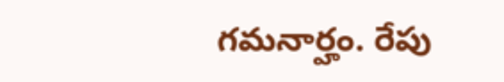గమనార్హం. రేపు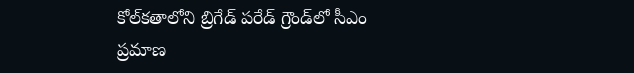కోల్‌కతాలోని బ్రిగేడ్ పరేడ్ గ్రౌండ్‌లో సీఎం ప్రమాణ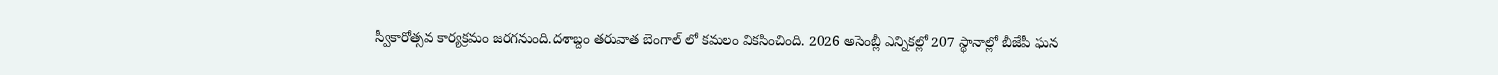స్వీకారోత్సవ కార్యక్రమం జరగనుంది.దశాబ్దం తరువాత బెంగాల్ లో కమలం వికసించింది. 2026 అసెంబ్లీ ఎన్నికల్లో 207 స్థానాల్లో బీజేపీ ఘన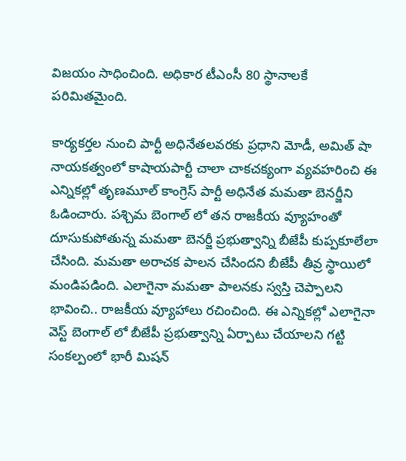విజయం సాధించింది. అధికార టీఎంసీ 80 స్థానాలకే పరిమితమైంది.

కార్యకర్తల నుంచి పార్టీ అధినేతలవరకు ప్రధాని మోడీ, అమిత్ షా నాయకత్వంలో కాషాయపార్టీ చాలా చాకచక్యంగా వ్యవహరించి ఈ ఎన్నికల్లో తృణమూల్ కాంగ్రెస్ పార్టీ అధినేత మమతా బెనర్జీని ఓడించారు. పశ్చిమ బెంగాల్ లో తన రాజకీయ వ్యూహంతో దూసుకుపోతున్న మమతా బెనర్జీ ప్రభుత్వాన్ని బీజేపీ కుప్పకూలేలా చేసింది. మమతా అరాచక పాలన చేసిందని బీజేపీ తీవ్ర స్థాయిలో మండిపడింది. ఎలాగైనా మమతా పాలనకు స్వస్తి చెప్పాలని భావించి.. రాజకీయ వ్యూహాలు రచించింది. ఈ ఎన్నికల్లో ఎలాగైనా వెస్ట్ బెంగాల్ లో బీజేపీ ప్రభుత్వాన్ని ఏర్పాటు చేయాలని గట్టి సంకల్పంలో భారీ మిషన్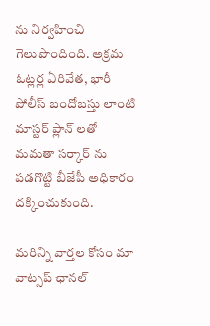ను నిర్వహించి గెలుపొందింది. అక్రమ ఓట్లర్ల ఏరివేత, భారీ పోలీస్ బందోబస్తు లాంటి మాస్టర్ ప్లాన్ లతో మమతా సర్కార్ ను పడగొట్టి బీజేపీ అధికారం దక్కించుకుంది.

మ‌రిన్ని వార్త‌ల కోసం మా వాట్స‌ప్ ఛాన‌ల్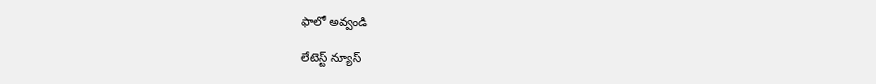ఫాలో అవ్వండి

లేటెస్ట్ న్యూస్‌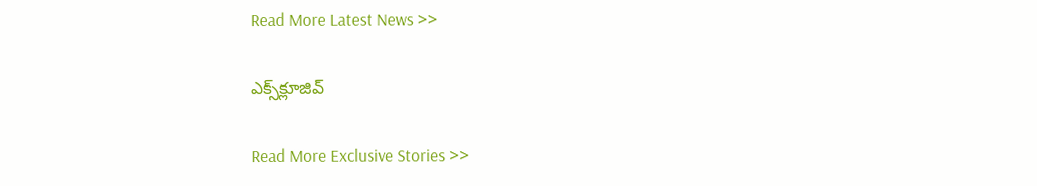Read More Latest News >>

ఎక్స్‌క్లూజివ్‌

Read More Exclusive Stories >>